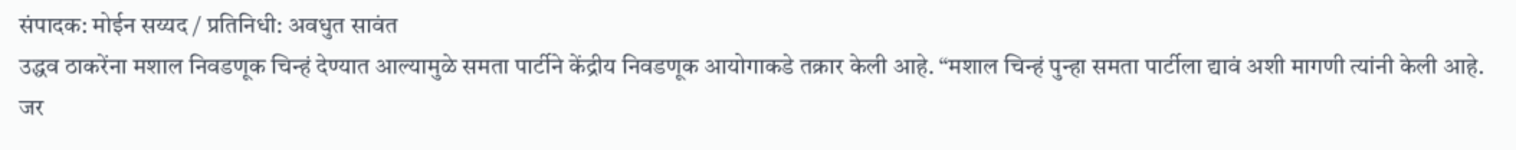संपादक: मोईन सय्यद / प्रतिनिधी: अवधुत सावंत
उद्धव ठाकरेंना मशाल निवडणूक चिन्हं देण्यात आल्यामुळे समता पार्टीने केंद्रीय निवडणूक आयोगाकडे तक्रार केली आहे. “मशाल चिन्हं पुन्हा समता पार्टीला द्यावं अशी मागणी त्यांनी केली आहे.
जर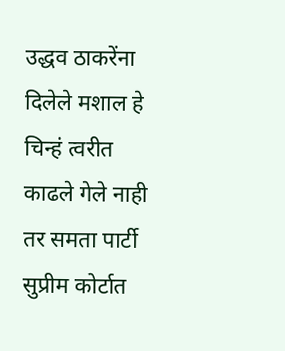उद्धव ठाकरेंना दिलेले मशाल हे चिन्हं त्वरीत काढले गेले नाही तर समता पार्टी सुप्रीम कोर्टात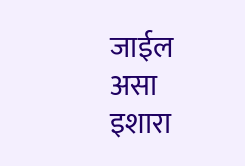जाईल असा इशारा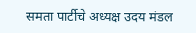समता पार्टीचे अध्यक्ष उदय मंडल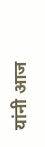यांनी आज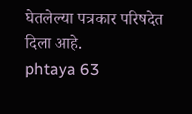घेतलेल्या पत्रकार परिषदेत दिला आहे.
phtaya 63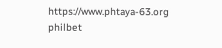https://www.phtaya-63.org
philbet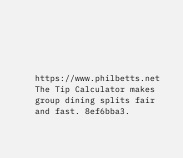https://www.philbetts.net
The Tip Calculator makes group dining splits fair and fast. 8ef6bba3.